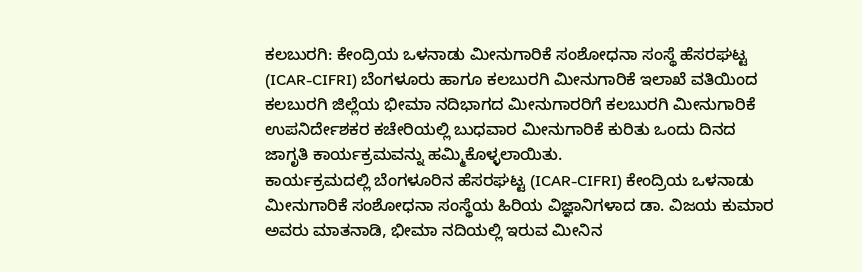ಕಲಬುರಗಿ: ಕೇಂದ್ರಿಯ ಒಳನಾಡು ಮೀನುಗಾರಿಕೆ ಸಂಶೋಧನಾ ಸಂಸ್ಥೆ ಹೆಸರಘಟ್ಟ (ICAR-CIFRI) ಬೆಂಗಳೂರು ಹಾಗೂ ಕಲಬುರಗಿ ಮೀನುಗಾರಿಕೆ ಇಲಾಖೆ ವತಿಯಿಂದ ಕಲಬುರಗಿ ಜಿಲ್ಲೆಯ ಭೀಮಾ ನದಿಭಾಗದ ಮೀನುಗಾರರಿಗೆ ಕಲಬುರಗಿ ಮೀನುಗಾರಿಕೆ ಉಪನಿರ್ದೇಶಕರ ಕಚೇರಿಯಲ್ಲಿ ಬುಧವಾರ ಮೀನುಗಾರಿಕೆ ಕುರಿತು ಒಂದು ದಿನದ ಜಾಗೃತಿ ಕಾರ್ಯಕ್ರಮವನ್ನು ಹಮ್ಮಿಕೊಳ್ಳಲಾಯಿತು.
ಕಾರ್ಯಕ್ರಮದಲ್ಲಿ ಬೆಂಗಳೂರಿನ ಹೆಸರಘಟ್ಟ (ICAR-CIFRI) ಕೇಂದ್ರಿಯ ಒಳನಾಡು ಮೀನುಗಾರಿಕೆ ಸಂಶೋಧನಾ ಸಂಸ್ಥೆಯ ಹಿರಿಯ ವಿಜ್ಞಾನಿಗಳಾದ ಡಾ. ವಿಜಯ ಕುಮಾರ ಅವರು ಮಾತನಾಡಿ, ಭೀಮಾ ನದಿಯಲ್ಲಿ ಇರುವ ಮೀನಿನ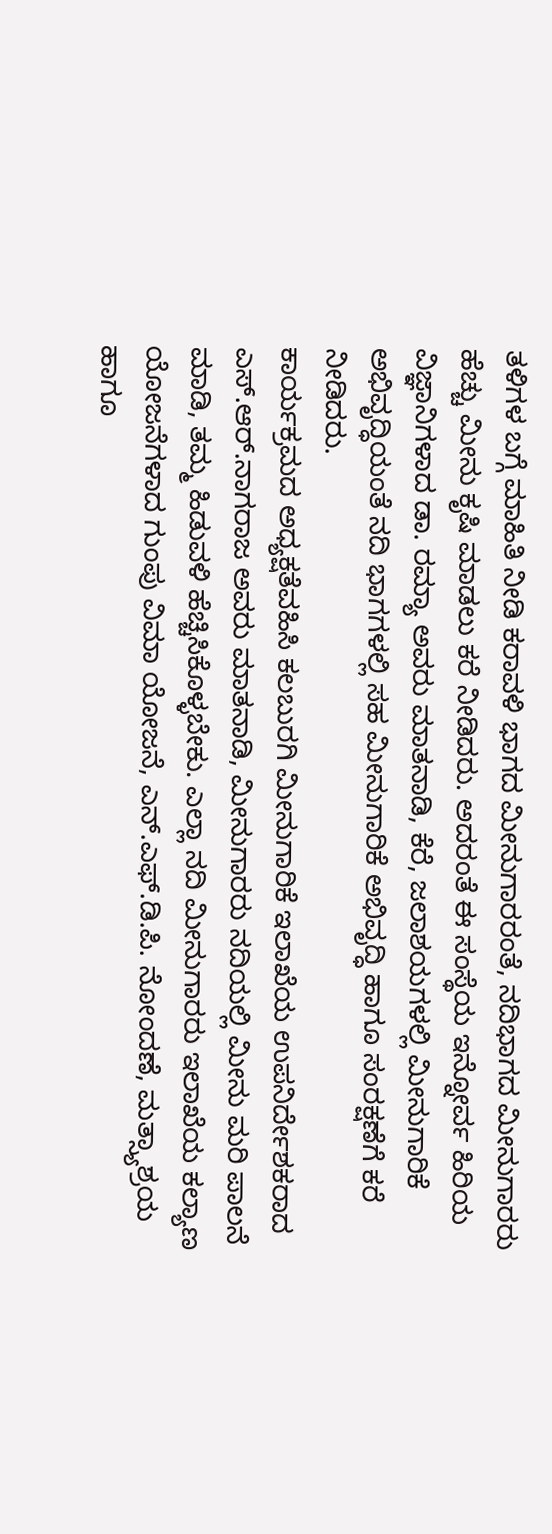ತಳಿಗಳ ಬಗ್ಗೆ ಮಾಹಿತಿ ನೀಡಿ ಕರಾವಳಿ ಭಾಗದ ಮೀನುಗಾರರಂತೆ, ನದಿಭಾಗದ ಮೀನುಗಾರರು ಹೆಚ್ಚು ಮೀನು ಕೃಷಿ ಮಾಡಲು ಕರೆ ನೀಡಿದರು. ಅದರಂತೆ ಈ ಸಂಸ್ಥೆಯ ಇನ್ನೋರ್ವ ಹಿರಿಯ ವಿಜ್ಞಾನಿಗಳಾದ ಡಾ. ರಮ್ಯಾ ಅವರು ಮಾತನಾಡಿ, ಕೆರೆ, ಜಲಾಶಯಗಳಲ್ಲಿ ಮೀನುಗಾರಿಕೆ ಅಭಿವೃದ್ಧಿಯಂತೆ ನದಿ ಭಾಗಗಳಲ್ಲಿ ಸಹ ಮೀನುಗಾರಿಕೆ ಅಭಿವೃದ್ಧಿ ಹಾಗೂ ಸಂರಕ್ಷಣೆಗೆ ಕರೆ ನೀಡಿದರು.
ಕಾರ್ಯಕ್ರಮದ ಅಧ್ಯಕ್ಷತೆವಹಿಸಿ ಕಲಬುರಗಿ ಮೀನುಗಾರಿಕೆ ಇಲಾಖೆಯ ಉಪನಿರ್ದೇಶಕರಾದ ಎಸ್.ಆರ್.ನಾಗರಾಜ ಅವರು ಮಾತನಾಡಿ, ಮೀನುಗಾರರು ನದಿಯಲ್ಲಿ ಮೀನು ಮರಿ ಪಾಲನೆ ಮಾಡಿ, ತಮ್ಮ ಹಿಡುವಳಿ ಹೆಚ್ಚಿಸಿಕೊಳ್ಳಬೇಕು. ಎಲ್ಲಾ ನದಿ ಮೀನುಗಾರರು ಇಲಾಖೆಯ ಕಲ್ಯಾಣ ಯೋಜನೆಗಳಾದ ಗುಂಪು ವಿಮಾ ಯೋಜನೆ, ಎನ್.ಎಫ್.ಡಿ.ಪಿ. ನೋಂದಣೆ, ಮತ್ಸ್ಯಾಶ್ರಯ ಹಾಗೂ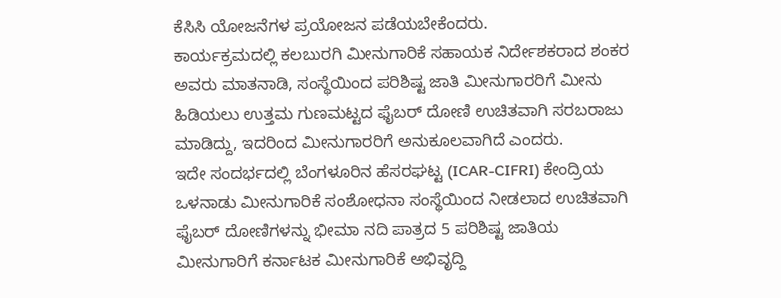ಕೆಸಿಸಿ ಯೋಜನೆಗಳ ಪ್ರಯೋಜನ ಪಡೆಯಬೇಕೆಂದರು.
ಕಾರ್ಯಕ್ರಮದಲ್ಲಿ ಕಲಬುರಗಿ ಮೀನುಗಾರಿಕೆ ಸಹಾಯಕ ನಿರ್ದೇಶಕರಾದ ಶಂಕರ ಅವರು ಮಾತನಾಡಿ, ಸಂಸ್ಥೆಯಿಂದ ಪರಿಶಿಷ್ಟ ಜಾತಿ ಮೀನುಗಾರರಿಗೆ ಮೀನು ಹಿಡಿಯಲು ಉತ್ತಮ ಗುಣಮಟ್ಟದ ಫೈಬರ್ ದೋಣಿ ಉಚಿತವಾಗಿ ಸರಬರಾಜು ಮಾಡಿದ್ದು, ಇದರಿಂದ ಮೀನುಗಾರರಿಗೆ ಅನುಕೂಲವಾಗಿದೆ ಎಂದರು.
ಇದೇ ಸಂದರ್ಭದಲ್ಲಿ ಬೆಂಗಳೂರಿನ ಹೆಸರಘಟ್ಟ (ICAR-CIFRI) ಕೇಂದ್ರಿಯ ಒಳನಾಡು ಮೀನುಗಾರಿಕೆ ಸಂಶೋಧನಾ ಸಂಸ್ಥೆಯಿಂದ ನೀಡಲಾದ ಉಚಿತವಾಗಿ ಫೈಬರ್ ದೋಣಿಗಳನ್ನು ಭೀಮಾ ನದಿ ಪಾತ್ರದ 5 ಪರಿಶಿಷ್ಟ ಜಾತಿಯ ಮೀನುಗಾರಿಗೆ ಕರ್ನಾಟಕ ಮೀನುಗಾರಿಕೆ ಅಭಿವೃದ್ದಿ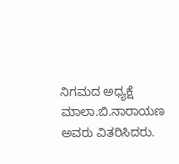ನಿಗಮದ ಅಧ್ಯಕ್ಷೆ ಮಾಲಾ.ಬಿ.ನಾರಾಯಣ ಅವರು ವಿತರಿಸಿದರು.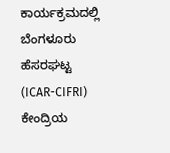ಕಾರ್ಯಕ್ರಮದಲ್ಲಿ ಬೆಂಗಳೂರು ಹೆಸರಘಟ್ಟ (ICAR-CIFRI) ಕೇಂದ್ರಿಯ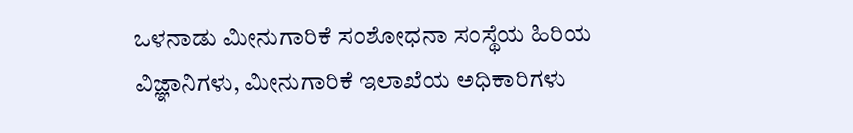ಒಳನಾಡು ಮೀನುಗಾರಿಕೆ ಸಂಶೋಧನಾ ಸಂಸ್ಥೆಯ ಹಿರಿಯ ವಿಜ್ಞಾನಿಗಳು, ಮೀನುಗಾರಿಕೆ ಇಲಾಖೆಯ ಅಧಿಕಾರಿಗಳು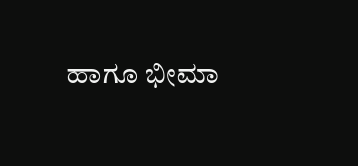ಹಾಗೂ ಭೀಮಾ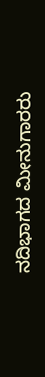ನದಿಭಾಗದ ಮೀನುಗಾರರು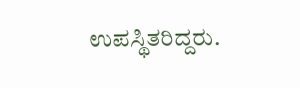ಉಪಸ್ಥಿತರಿದ್ದರು.